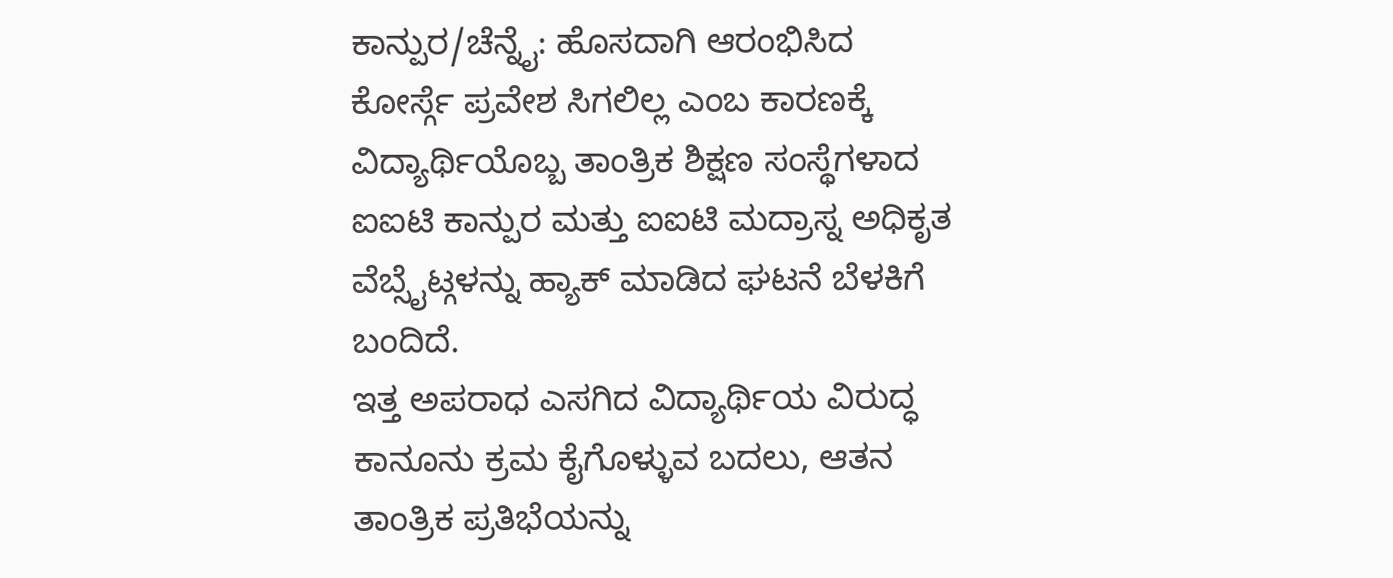ಕಾನ್ಪುರ/ಚೆನ್ನೈ: ಹೊಸದಾಗಿ ಆರಂಭಿಸಿದ ಕೋರ್ಸ್ಗೆ ಪ್ರವೇಶ ಸಿಗಲಿಲ್ಲ ಎಂಬ ಕಾರಣಕ್ಕೆ ವಿದ್ಯಾರ್ಥಿಯೊಬ್ಬ ತಾಂತ್ರಿಕ ಶಿಕ್ಷಣ ಸಂಸ್ಥೆಗಳಾದ ಐಐಟಿ ಕಾನ್ಪುರ ಮತ್ತು ಐಐಟಿ ಮದ್ರಾಸ್ನ ಅಧಿಕೃತ ವೆಬ್ಸೈಟ್ಗಳನ್ನು ಹ್ಯಾಕ್ ಮಾಡಿದ ಘಟನೆ ಬೆಳಕಿಗೆ ಬಂದಿದೆ.
ಇತ್ತ ಅಪರಾಧ ಎಸಗಿದ ವಿದ್ಯಾರ್ಥಿಯ ವಿರುದ್ಧ ಕಾನೂನು ಕ್ರಮ ಕೈಗೊಳ್ಳುವ ಬದಲು, ಆತನ ತಾಂತ್ರಿಕ ಪ್ರತಿಭೆಯನ್ನು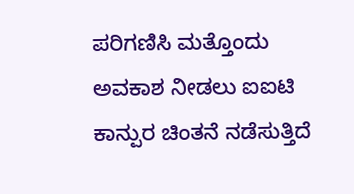ಪರಿಗಣಿಸಿ ಮತ್ತೊಂದು ಅವಕಾಶ ನೀಡಲು ಐಐಟಿ ಕಾನ್ಪುರ ಚಿಂತನೆ ನಡೆಸುತ್ತಿದೆ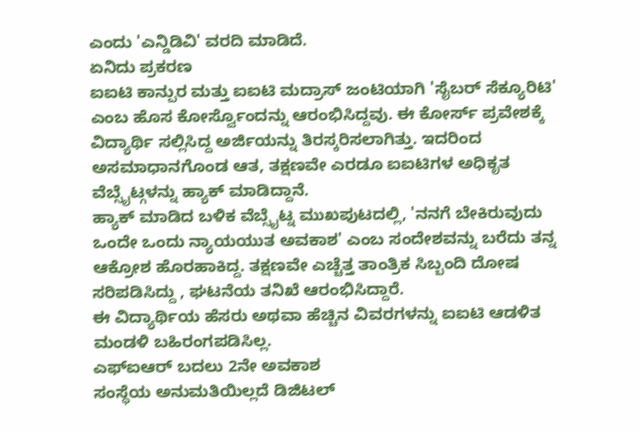ಎಂದು 'ಎನ್ಡಿಡಿವಿ' ವರದಿ ಮಾಡಿದೆ.
ಏನಿದು ಪ್ರಕರಣ
ಐಐಟಿ ಕಾನ್ಪುರ ಮತ್ತು ಐಐಟಿ ಮದ್ರಾಸ್ ಜಂಟಿಯಾಗಿ 'ಸೈಬರ್ ಸೆಕ್ಯೂರಿಟಿ' ಎಂಬ ಹೊಸ ಕೋರ್ಸ್ವೊಂದನ್ನು ಆರಂಭಿಸಿದ್ದವು. ಈ ಕೋರ್ಸ್ ಪ್ರವೇಶಕ್ಕೆ ವಿದ್ಯಾರ್ಥಿ ಸಲ್ಲಿಸಿದ್ದ ಅರ್ಜಿಯನ್ನು ತಿರಸ್ಕರಿಸಲಾಗಿತ್ತು. ಇದರಿಂದ ಅಸಮಾಧಾನಗೊಂಡ ಆತ, ತಕ್ಷಣವೇ ಎರಡೂ ಐಐಟಿಗಳ ಅಧಿಕೃತ ವೆಬ್ಸೈಟ್ಗಳನ್ನು ಹ್ಯಾಕ್ ಮಾಡಿದ್ದಾನೆ.
ಹ್ಯಾಕ್ ಮಾಡಿದ ಬಳಿಕ ವೆಬ್ಸೈಟ್ನ ಮುಖಪುಟದಲ್ಲಿ, 'ನನಗೆ ಬೇಕಿರುವುದು ಒಂದೇ ಒಂದು ನ್ಯಾಯಯುತ ಅವಕಾಶ' ಎಂಬ ಸಂದೇಶವನ್ನು ಬರೆದು ತನ್ನ ಆಕ್ರೋಶ ಹೊರಹಾಕಿದ್ದ. ತಕ್ಷಣವೇ ಎಚ್ಚೆತ್ತ ತಾಂತ್ರಿಕ ಸಿಬ್ಬಂದಿ ದೋಷ ಸರಿಪಡಿಸಿದ್ದು , ಘಟನೆಯ ತನಿಖೆ ಆರಂಭಿಸಿದ್ದಾರೆ.
ಈ ವಿದ್ಯಾರ್ಥಿಯ ಹೆಸರು ಅಥವಾ ಹೆಚ್ಚಿನ ವಿವರಗಳನ್ನು ಐಐಟಿ ಆಡಳಿತ ಮಂಡಳಿ ಬಹಿರಂಗಪಡಿಸಿಲ್ಲ.
ಎಫ್ಐಆರ್ ಬದಲು 2ನೇ ಅವಕಾಶ
ಸಂಸ್ಥೆಯ ಅನುಮತಿಯಿಲ್ಲದೆ ಡಿಜಿಟಲ್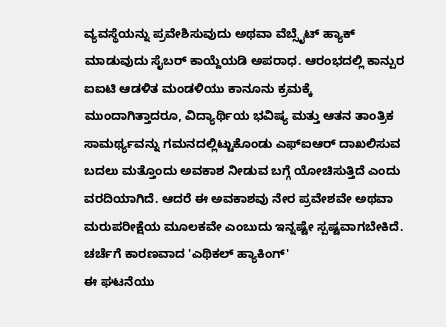ವ್ಯವಸ್ಥೆಯನ್ನು ಪ್ರವೇಶಿಸುವುದು ಅಥವಾ ವೆಬ್ಸೈಟ್ ಹ್ಯಾಕ್ ಮಾಡುವುದು ಸೈಬರ್ ಕಾಯ್ದೆಯಡಿ ಅಪರಾಧ. ಆರಂಭದಲ್ಲಿ ಕಾನ್ಪುರ ಐಐಟಿ ಆಡಳಿತ ಮಂಡಳಿಯು ಕಾನೂನು ಕ್ರಮಕ್ಕೆ ಮುಂದಾಗಿತ್ತಾದರೂ, ವಿದ್ಯಾರ್ಥಿಯ ಭವಿಷ್ಯ ಮತ್ತು ಆತನ ತಾಂತ್ರಿಕ ಸಾಮರ್ಥ್ಯವನ್ನು ಗಮನದಲ್ಲಿಟ್ಟುಕೊಂಡು ಎಫ್ಐಆರ್ ದಾಖಲಿಸುವ ಬದಲು ಮತ್ತೊಂದು ಅವಕಾಶ ನೀಡುವ ಬಗ್ಗೆ ಯೋಚಿಸುತ್ತಿದೆ ಎಂದು ವರದಿಯಾಗಿದೆ. ಆದರೆ ಈ ಅವಕಾಶವು ನೇರ ಪ್ರವೇಶವೇ ಅಥವಾ ಮರುಪರೀಕ್ಷೆಯ ಮೂಲಕವೇ ಎಂಬುದು ಇನ್ನಷ್ಟೇ ಸ್ಪಷ್ಟವಾಗಬೇಕಿದೆ.
ಚರ್ಚೆಗೆ ಕಾರಣವಾದ 'ಎಥಿಕಲ್ ಹ್ಯಾಕಿಂಗ್'
ಈ ಘಟನೆಯು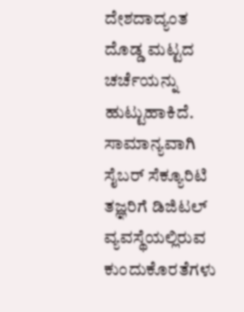ದೇಶದಾದ್ಯಂತ ದೊಡ್ಡ ಮಟ್ಟದ ಚರ್ಚೆಯನ್ನು ಹುಟ್ಟುಹಾಕಿದೆ. ಸಾಮಾನ್ಯವಾಗಿ ಸೈಬರ್ ಸೆಕ್ಯೂರಿಟಿ ತಜ್ಞರಿಗೆ ಡಿಜಿಟಲ್ ವ್ಯವಸ್ಥೆಯಲ್ಲಿರುವ ಕುಂದುಕೊರತೆಗಳು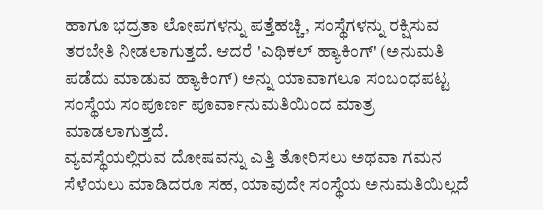ಹಾಗೂ ಭದ್ರತಾ ಲೋಪಗಳನ್ನು ಪತ್ತೆಹಚ್ಚಿ, ಸಂಸ್ಥೆಗಳನ್ನು ರಕ್ಷಿಸುವ ತರಬೇತಿ ನೀಡಲಾಗುತ್ತದೆ. ಆದರೆ 'ಎಥಿಕಲ್ ಹ್ಯಾಕಿಂಗ್' (ಅನುಮತಿ ಪಡೆದು ಮಾಡುವ ಹ್ಯಾಕಿಂಗ್) ಅನ್ನು ಯಾವಾಗಲೂ ಸಂಬಂಧಪಟ್ಟ ಸಂಸ್ಥೆಯ ಸಂಪೂರ್ಣ ಪೂರ್ವಾನುಮತಿಯಿಂದ ಮಾತ್ರ ಮಾಡಲಾಗುತ್ತದೆ.
ವ್ಯವಸ್ಥೆಯಲ್ಲಿರುವ ದೋಷವನ್ನು ಎತ್ತಿ ತೋರಿಸಲು ಅಥವಾ ಗಮನ ಸೆಳೆಯಲು ಮಾಡಿದರೂ ಸಹ, ಯಾವುದೇ ಸಂಸ್ಥೆಯ ಅನುಮತಿಯಿಲ್ಲದೆ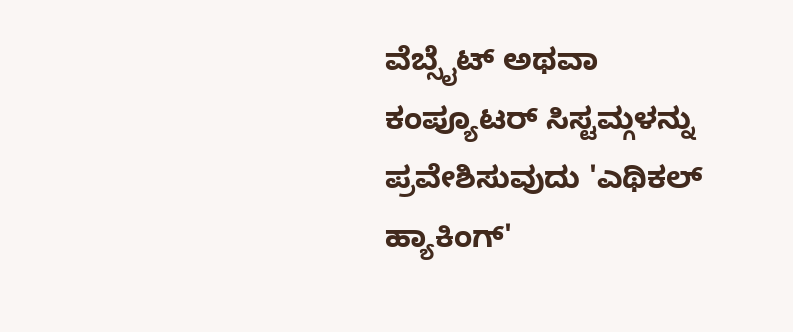ವೆಬ್ಸೈಟ್ ಅಥವಾ ಕಂಪ್ಯೂಟರ್ ಸಿಸ್ಟಮ್ಗಳನ್ನು ಪ್ರವೇಶಿಸುವುದು 'ಎಥಿಕಲ್ ಹ್ಯಾಕಿಂಗ್'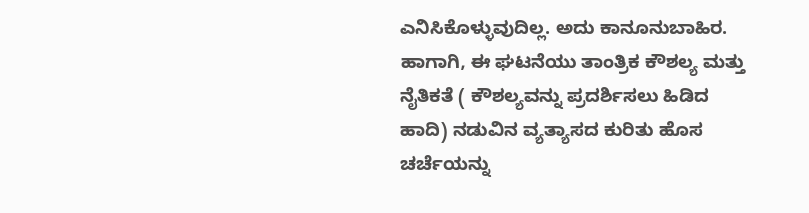ಎನಿಸಿಕೊಳ್ಳುವುದಿಲ್ಲ. ಅದು ಕಾನೂನುಬಾಹಿರ.
ಹಾಗಾಗಿ, ಈ ಘಟನೆಯು ತಾಂತ್ರಿಕ ಕೌಶಲ್ಯ ಮತ್ತು ನೈತಿಕತೆ ( ಕೌಶಲ್ಯವನ್ನು ಪ್ರದರ್ಶಿಸಲು ಹಿಡಿದ ಹಾದಿ) ನಡುವಿನ ವ್ಯತ್ಯಾಸದ ಕುರಿತು ಹೊಸ ಚರ್ಚೆಯನ್ನು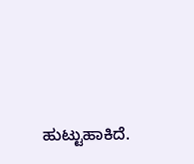ಹುಟ್ಟುಹಾಕಿದೆ.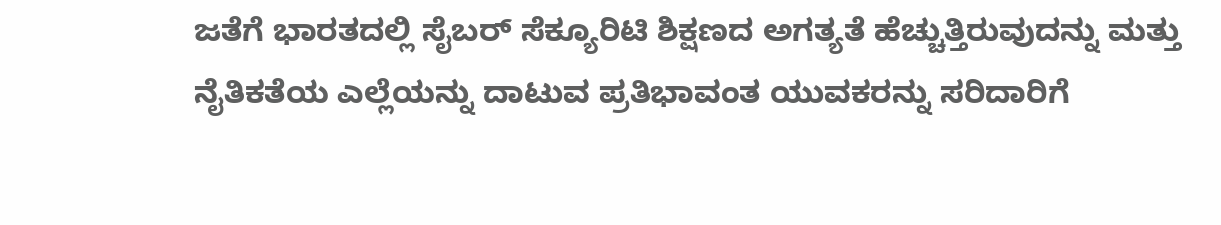ಜತೆಗೆ ಭಾರತದಲ್ಲಿ ಸೈಬರ್ ಸೆಕ್ಯೂರಿಟಿ ಶಿಕ್ಷಣದ ಅಗತ್ಯತೆ ಹೆಚ್ಚುತ್ತಿರುವುದನ್ನು ಮತ್ತು ನೈತಿಕತೆಯ ಎಲ್ಲೆಯನ್ನು ದಾಟುವ ಪ್ರತಿಭಾವಂತ ಯುವಕರನ್ನು ಸರಿದಾರಿಗೆ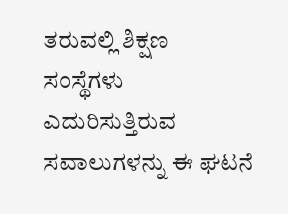ತರುವಲ್ಲಿ ಶಿಕ್ಷಣ ಸಂಸ್ಥೆಗಳು ಎದುರಿಸುತ್ತಿರುವ ಸವಾಲುಗಳನ್ನು ಈ ಘಟನೆ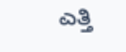ಎತ್ತಿ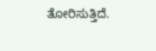ತೋರಿಸುತ್ತಿದೆ.